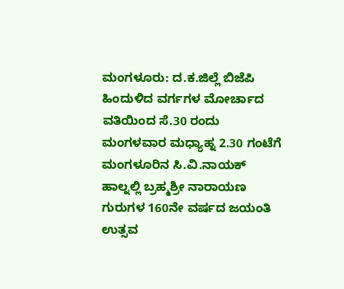ಮಂಗಳೂರು: ದ.ಕ.ಜಿಲ್ಲೆ ಬಿಜೆಪಿ ಹಿಂದುಳಿದ ವರ್ಗಗಳ ಮೋರ್ಚಾದ ವತಿಯಿಂದ ಸೆ.30 ರಂದು ಮಂಗಳವಾರ ಮಧ್ಯಾಹ್ನ 2.30 ಗಂಟೆಗೆ ಮಂಗಳೂರಿನ ಸಿ.ವಿ.ನಾಯಕ್ ಹಾಲ್ನಲ್ಲಿ ಬ್ರಹ್ಮಶ್ರೀ ನಾರಾಯಣ ಗುರುಗಳ 160ನೇ ವರ್ಷದ ಜಯಂತಿ ಉತ್ಸವ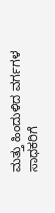ಮತ್ತು ಹಿಂದುಳಿದ ವರ್ಗಗಳ ಸಾಧಕರಿಗೆ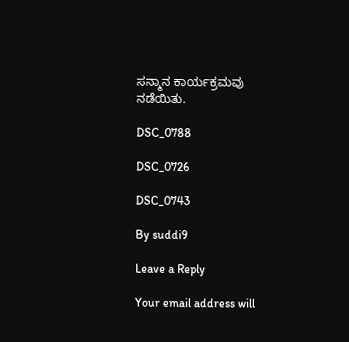ಸನ್ಮಾನ ಕಾರ್ಯಕ್ರಮವು ನಡೆಯಿತು.

DSC_0788

DSC_0726

DSC_0743

By suddi9

Leave a Reply

Your email address will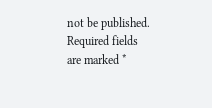not be published. Required fields are marked *